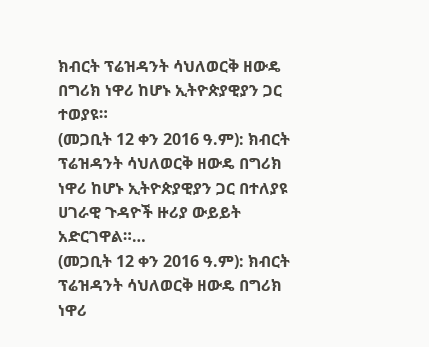ክብርት ፕሬዝዳንት ሳህለወርቅ ዘውዴ በግሪክ ነዋሪ ከሆኑ ኢትዮጵያዊያን ጋር ተወያዩ።
(መጋቢት 12 ቀን 2016 ዓ.ም): ክብርት ፕሬዝዳንት ሳህለወርቅ ዘውዴ በግሪክ ነዋሪ ከሆኑ ኢትዮጵያዊያን ጋር በተለያዩ ሀገራዊ ጉዳዮች ዙሪያ ውይይት አድርገዋል።…
(መጋቢት 12 ቀን 2016 ዓ.ም): ክብርት ፕሬዝዳንት ሳህለወርቅ ዘውዴ በግሪክ ነዋሪ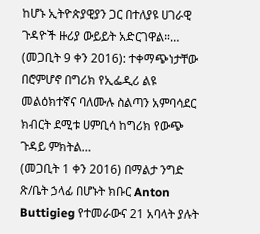ከሆኑ ኢትዮጵያዊያን ጋር በተለያዩ ሀገራዊ ጉዳዮች ዙሪያ ውይይት አድርገዋል።…
(መጋቢት 9 ቀን 2016): ተቀማጭነታቸው በሮምሆኖ በግሪክ የኢፌዲሪ ልዩ መልዕክተኛና ባለሙሉ ስልጣን አምባሳደር ክብርት ደሚቱ ሀምቢሳ ከግሪክ የውጭ ጉዳይ ምክትል…
(መጋቢት 1 ቀን 2016) በማልታ ንግድ ጽ/ቤት ኃላፊ በሆኑት ክቡር Anton Buttigieg የተመራውና 21 አባላት ያሉት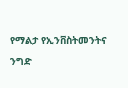የማልታ የኢንቨስትመንትና ንግድ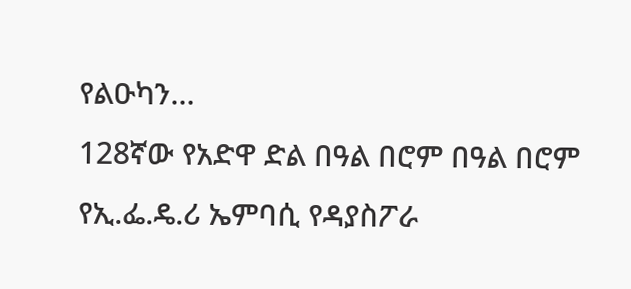የልዑካን…
128ኛው የአድዋ ድል በዓል በሮም በዓል በሮም የኢ.ፌ.ዴ.ሪ ኤምባሲ የዳያስፖራ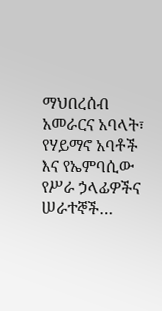ማህበረሰብ አመራርና አባላት፣ የሃይማኖ አባቶች እና የኤምባሲው የሥራ ኃላፊዎችና ሠራተኞች…